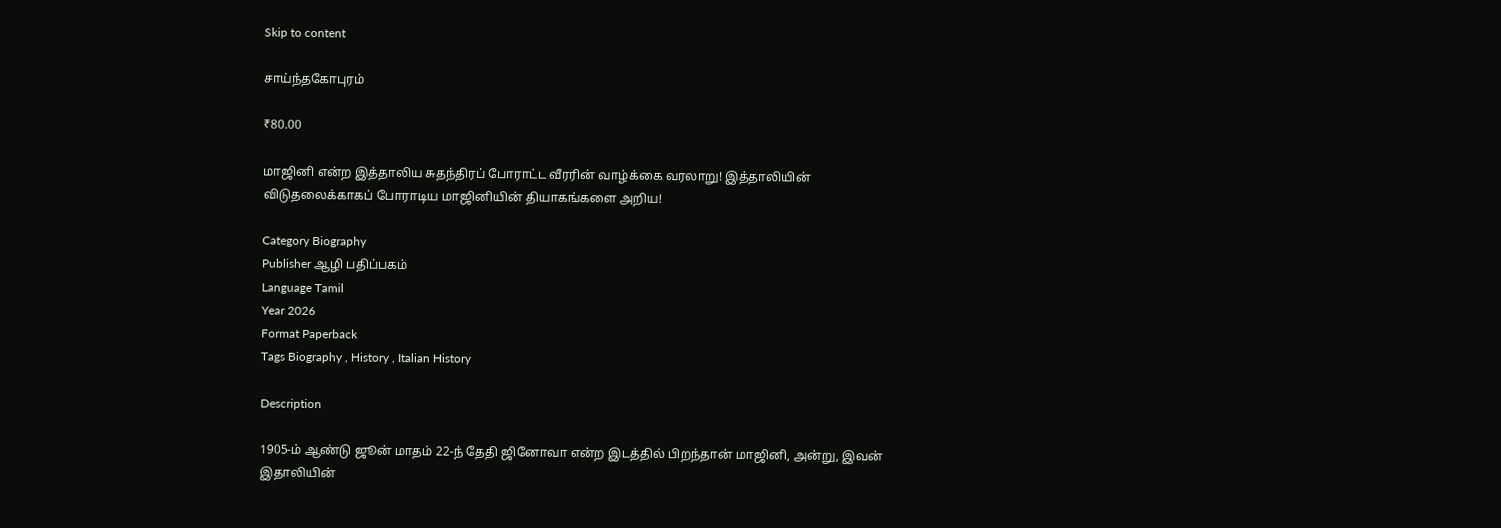Skip to content

சாய்ந்தகோபுரம்

₹80.00

மாஜினி என்ற இத்தாலிய சுதந்திரப் போராட்ட வீரரின் வாழ்க்கை வரலாறு! இத்தாலியின் விடுதலைக்காகப் போராடிய மாஜினியின் தியாகங்களை அறிய!

Category Biography
Publisher ஆழி பதிப்பகம்
Language Tamil
Year 2026
Format Paperback
Tags Biography , History , Italian History

Description

1905-ம் ஆண்டு ஜூன் மாதம் 22-ந் தேதி ஜினோவா என்ற இடத்தில் பிறந்தான் மாஜினி, அன்று, இவன் இதாலியின்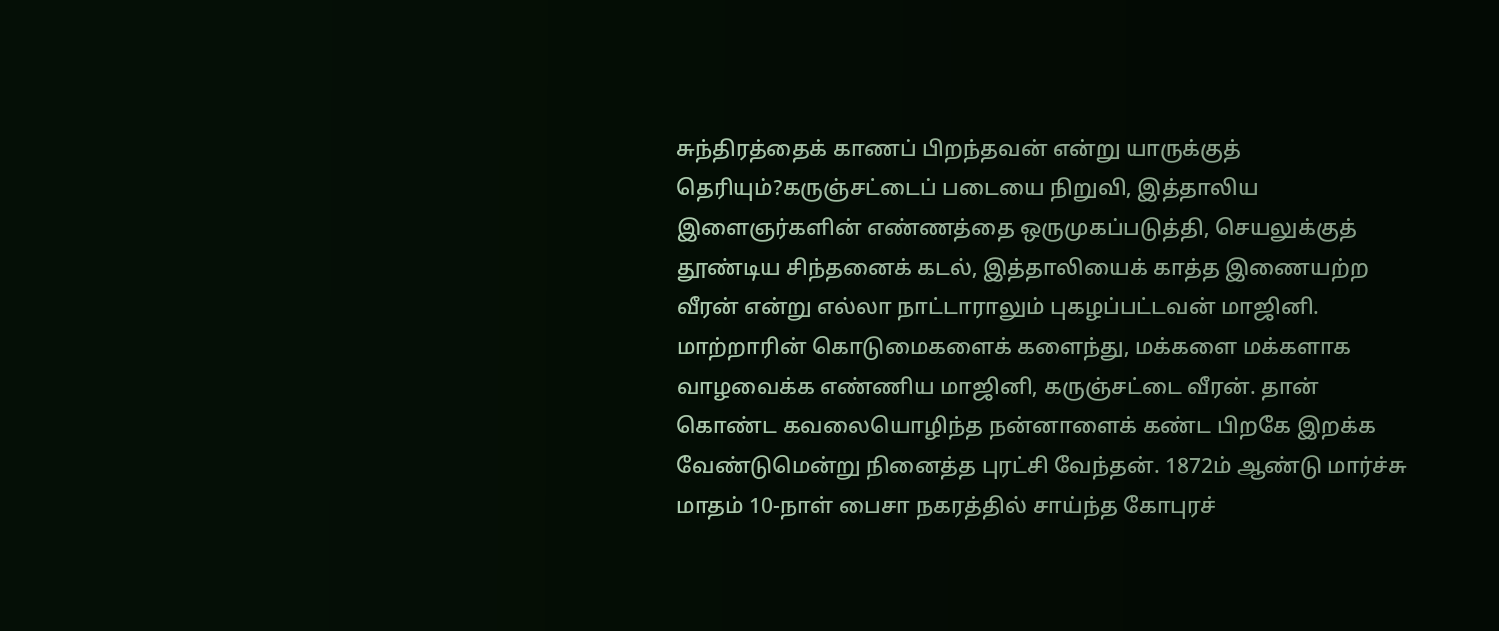சுந்திரத்தைக் காணப் பிறந்தவன் என்று யாருக்குத் தெரியும்?கருஞ்சட்டைப் படையை நிறுவி, இத்தாலிய இளைஞர்களின் எண்ணத்தை ஒருமுகப்படுத்தி, செயலுக்குத் தூண்டிய சிந்தனைக் கடல், இத்தாலியைக் காத்த இணையற்ற வீரன் என்று எல்லா நாட்டாராலும் புகழப்பட்டவன் மாஜினி. மாற்றாரின் கொடுமைகளைக் களைந்து, மக்களை மக்களாக வாழவைக்க எண்ணிய மாஜினி, கருஞ்சட்டை வீரன். தான் கொண்ட கவலையொழிந்த நன்னாளைக் கண்ட பிறகே இறக்க வேண்டுமென்று நினைத்த புரட்சி வேந்தன். 1872ம் ஆண்டு மார்ச்சு மாதம் 10-நாள் பைசா நகரத்தில் சாய்ந்த கோபுரச்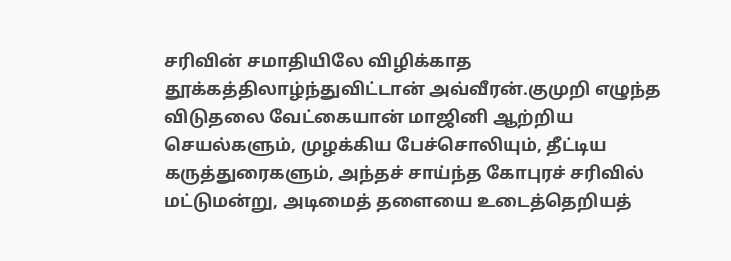சரிவின் சமாதியிலே விழிக்காத தூக்கத்திலாழ்ந்துவிட்டான் அவ்வீரன்.குமுறி எழுந்த விடுதலை வேட்கையான் மாஜினி ஆற்றிய செயல்களும், முழக்கிய பேச்சொலியும், தீட்டிய கருத்துரைகளும், அந்தச் சாய்ந்த கோபுரச் சரிவில் மட்டுமன்று, அடிமைத் தளையை உடைத்தெறியத்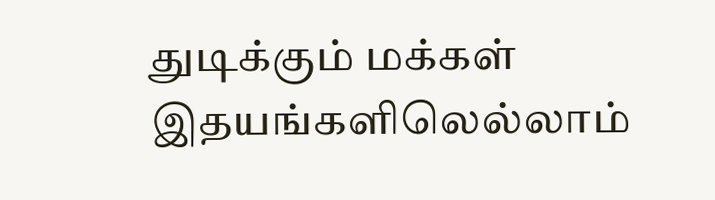துடிக்கும் மக்கள் இதயங்களிலெல்லாம்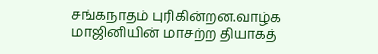சங்கநாதம் புரிகின்றன.வாழ்க மாஜினியின் மாசற்ற தியாகத்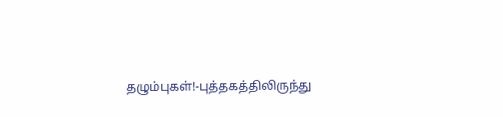தழும்புகள்!-புத்தகத்திலிருந்து